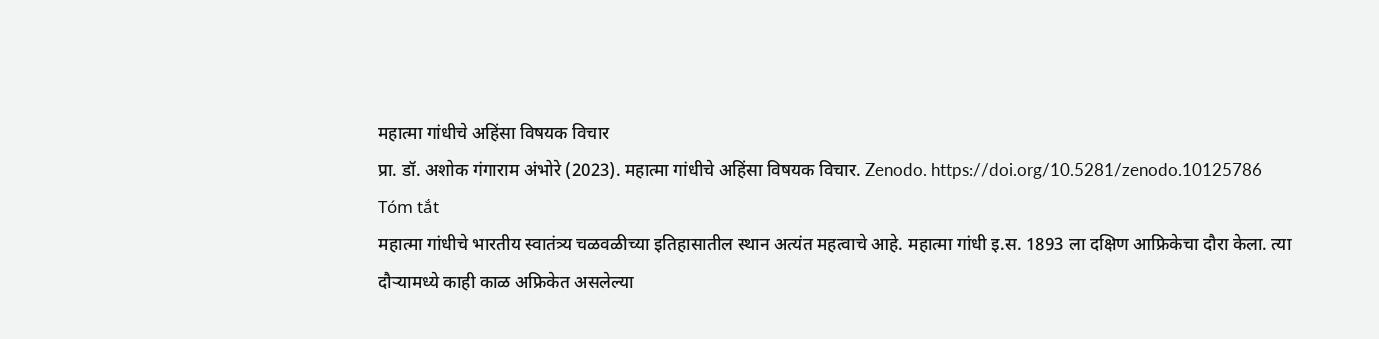महात्मा गांधीचे अहिंसा विषयक विचार
प्रा. डॉ. अशोक गंगाराम अंभोरे (2023). महात्मा गांधीचे अहिंसा विषयक विचार. Zenodo. https://doi.org/10.5281/zenodo.10125786
Tóm tắt
महात्मा गांधीचे भारतीय स्वातंत्र्य चळवळीच्या इतिहासातील स्थान अत्यंत महत्वाचे आहे. महात्मा गांधी इ.स. 1893 ला दक्षिण आफ्रिकेचा दौरा केला. त्या दौऱ्यामध्ये काही काळ अफ्रिकेत असलेल्या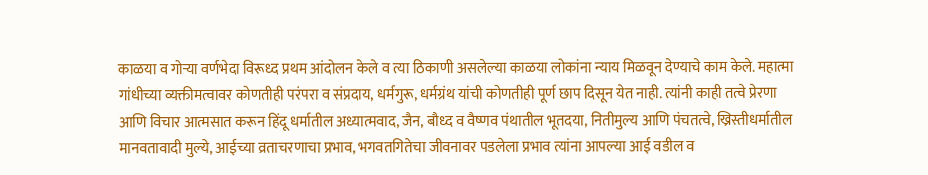काळया व गोऱ्या वर्णभेदा विरूध्द प्रथम आंदोलन केले व त्या ठिकाणी असलेल्या काळया लोकांना न्याय मिळवून देण्याचे काम केले. महात्मा गांधीच्या व्यक्तीमत्वावर कोणतीही परंपरा व संप्रदाय, धर्मगुरू, धर्मग्रंथ यांची कोणतीही पूर्ण छाप दिसून येत नाही. त्यांनी काही तत्वे प्रेरणा आणि विचार आत्मसात करून हिंदू धर्मातील अध्यात्मवाद, जैन, बौध्द व वैष्णव पंथातील भूतदया, नितीमुल्य आणि पंचतत्वे, ख्रिस्तीधर्मातील मानवतावादी मुल्ये, आईच्या व्रताचरणाचा प्रभाव, भगवतगितेचा जीवनावर पडलेला प्रभाव त्यांना आपल्या आई वडील व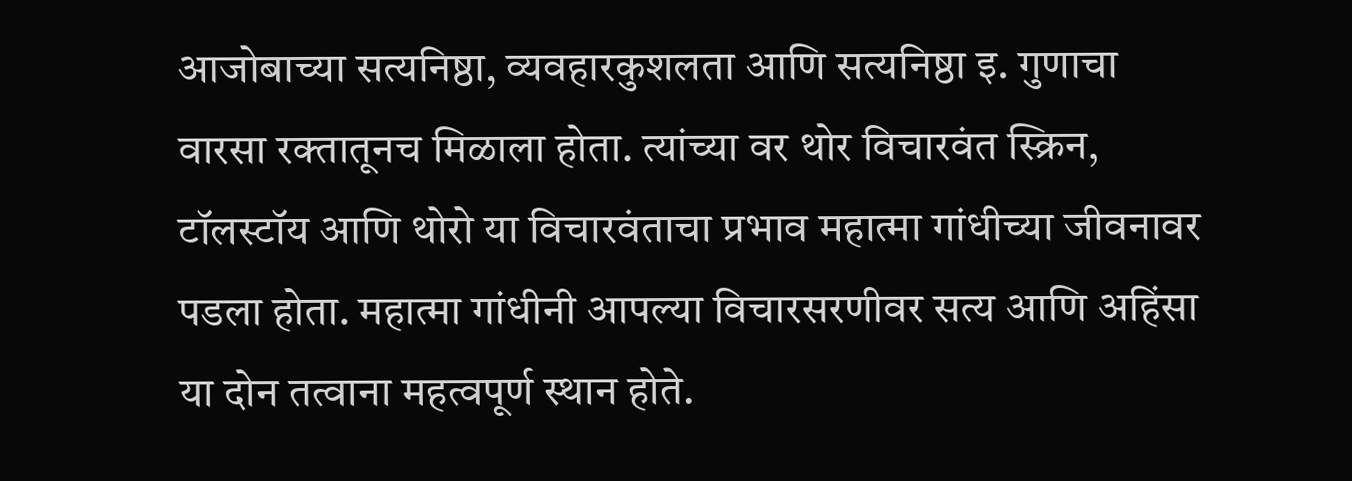आजोबाच्या सत्यनिष्ठा, व्यवहारकुशलता आणि सत्यनिष्ठा इ. गुणाचा वारसा रक्तातूनच मिळाला होता. त्यांच्या वर थोर विचारवंत स्क्रिन, टॉलस्टॉय आणि थोरो या विचारवंताचा प्रभाव महात्मा गांधीच्या जीवनावर पडला होता. महात्मा गांधीनी आपल्या विचारसरणीवर सत्य आणि अहिंसा या दोन तत्वाना महत्वपूर्ण स्थान होते.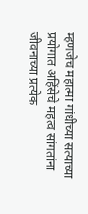म्हणजेच महात्मा गांधीच्या सत्याच्या प्रयोगात अहिंसेचे महत्व सांगतांना जीवनाच्या प्रत्येक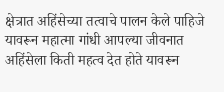क्षेत्रात अहिंसेच्या तत्वाचे पालन केले पाहिजे यावरून महात्मा गांधी आपल्या जीवनात अहिंसेला किती महत्व देत होते यावरून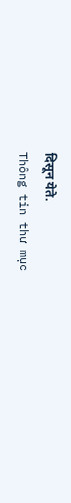दिसून येते.
Thông tin thư mục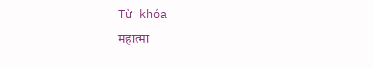Từ khóa
महात्मा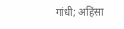गांधी; अहिंसा